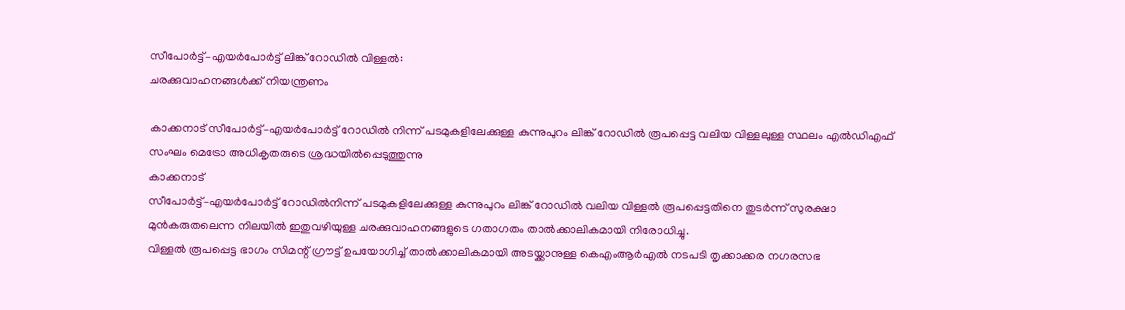സീപോർട്ട്–എയർപോർട്ട് ലിങ്ക് റോഡിൽ വിള്ളൽ:
ചരക്കുവാഹനങ്ങൾക്ക് നിയന്ത്രണം

കാക്കനാട് സീപോർട്ട്–എയർപോർട്ട് റോഡിൽ നിന്ന് പടമുകളിലേക്കുള്ള കുന്നുപുറം ലിങ്ക് റോഡിൽ രൂപപ്പെട്ട വലിയ വിള്ളലുള്ള സ്ഥലം എൽഡിഎഫ് സംഘം മെട്രോ അധികൃതരുടെ ശ്രദ്ധയിൽപ്പെടുത്തുന്നു
കാക്കനാട്
സീപോർട്ട്–എയർപോർട്ട് റോഡിൽനിന്ന് പടമുകളിലേക്കുള്ള കുന്നുപുറം ലിങ്ക് റോഡിൽ വലിയ വിള്ളൽ രൂപപ്പെട്ടതിനെ തുടർന്ന് സുരക്ഷാ മുൻകരുതലെന്ന നിലയിൽ ഇതുവഴിയുള്ള ചരക്കുവാഹനങ്ങളുടെ ഗതാഗതം താൽക്കാലികമായി നിരോധിച്ചു.
വിള്ളൽ രൂപപ്പെട്ട ഭാഗം സിമന്റ് ഗ്രൗട്ട് ഉപയോഗിച്ച് താൽക്കാലികമായി അടയ്ക്കാനുള്ള കെഎംആർഎൽ നടപടി തൃക്കാക്കര നഗരസഭ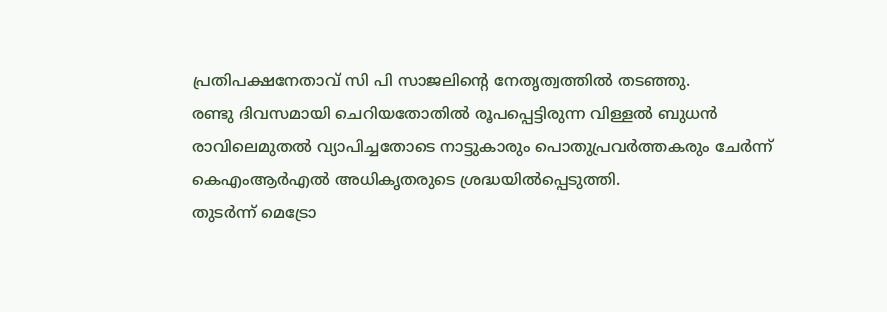പ്രതിപക്ഷനേതാവ് സി പി സാജലിന്റെ നേതൃത്വത്തിൽ തടഞ്ഞു.
രണ്ടു ദിവസമായി ചെറിയതോതിൽ രൂപപ്പെട്ടിരുന്ന വിള്ളൽ ബുധൻ രാവിലെമുതൽ വ്യാപിച്ചതോടെ നാട്ടുകാരും പൊതുപ്രവർത്തകരും ചേർന്ന് കെഎംആർഎൽ അധികൃതരുടെ ശ്രദ്ധയിൽപ്പെടുത്തി.
തുടർന്ന് മെട്രോ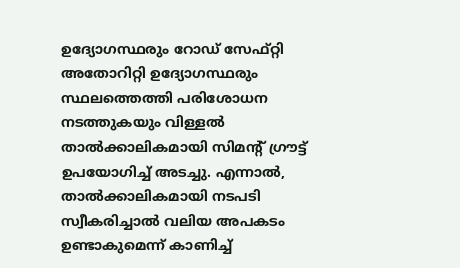ഉദ്യോഗസ്ഥരും റോഡ് സേഫ്റ്റി അതോറിറ്റി ഉദ്യോഗസ്ഥരും സ്ഥലത്തെത്തി പരിശോധന നടത്തുകയും വിള്ളൽ താൽക്കാലികമായി സിമന്റ് ഗ്രൗട്ട് ഉപയോഗിച്ച് അടച്ചു. എന്നാൽ, താൽക്കാലികമായി നടപടി സ്വീകരിച്ചാൽ വലിയ അപകടം ഉണ്ടാകുമെന്ന് കാണിച്ച്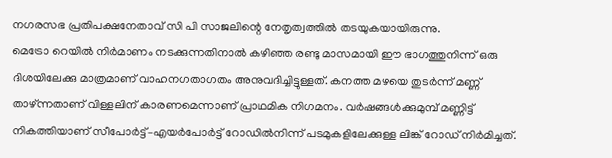നഗരസഭ പ്രതിപക്ഷനേതാവ് സി പി സാജലിന്റെ നേതൃത്വത്തിൽ തടയുകയായിരുന്നു.
മെട്രോ റെയിൽ നിർമാണം നടക്കുന്നതിനാൽ കഴിഞ്ഞ രണ്ടു മാസമായി ഈ ഭാഗത്തുനിന്ന് ഒരു ദിശയിലേക്കു മാത്രമാണ് വാഹനഗതാഗതം അനുവദിച്ചിട്ടുള്ളത്. കനത്ത മഴയെ തുടർന്ന് മണ്ണ് താഴ്ന്നതാണ് വിള്ളലിന് കാരണമെന്നാണ് പ്രാഥമിക നിഗമനം. വർഷങ്ങൾക്കുമുമ്പ് മണ്ണിട്ട് നികത്തിയാണ് സീപോർട്ട്–എയർപോർട്ട് റോഡിൽനിന്ന് പടമുകളിലേക്കുള്ള ലിങ്ക് റോഡ് നിർമിച്ചത്.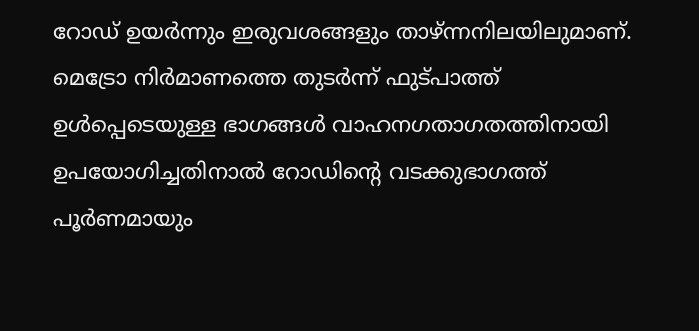റോഡ് ഉയർന്നും ഇരുവശങ്ങളും താഴ്ന്നനിലയിലുമാണ്. മെട്രോ നിർമാണത്തെ തുടർന്ന് ഫുട്പാത്ത് ഉൾപ്പെടെയുള്ള ഭാഗങ്ങൾ വാഹനഗതാഗതത്തിനായി ഉപയോഗിച്ചതിനാൽ റോഡിന്റെ വടക്കുഭാഗത്ത് പൂർണമായും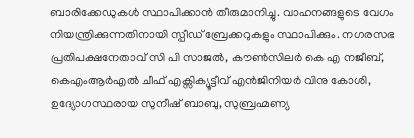ബാരിക്കേഡുകൾ സ്ഥാപിക്കാൻ തീരുമാനിച്ചു. വാഹനങ്ങളുടെ വേഗം നിയന്ത്രിക്കുന്നതിനായി സ്പീഡ് ബ്രേക്കറുകളും സ്ഥാപിക്കും. നഗരസഭ പ്രതിപക്ഷനേതാവ് സി പി സാജൽ, കൗൺസിലർ കെ എ നജീബ്, കെഎംആർഎൽ ചീഫ് എക്സിക്യൂട്ടീവ് എൻജിനിയർ വിനു കോശി, ഉദ്യോഗസ്ഥരായ സുനീഷ് ബാബു, സുബ്രഹ്മണ്യ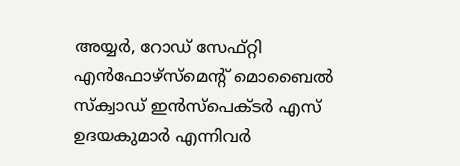അയ്യർ, റോഡ് സേഫ്റ്റി എൻഫോഴ്സ്മെന്റ് മൊബൈൽ സ്ക്വാഡ് ഇൻസ്പെക്ടർ എസ് ഉദയകുമാർ എന്നിവർ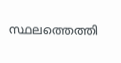സ്ഥലത്തെത്തി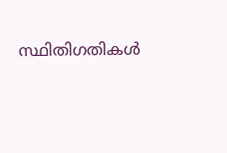സ്ഥിതിഗതികൾ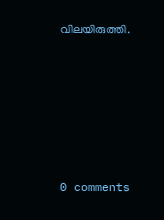വിലയിരുത്തി.











0 comments